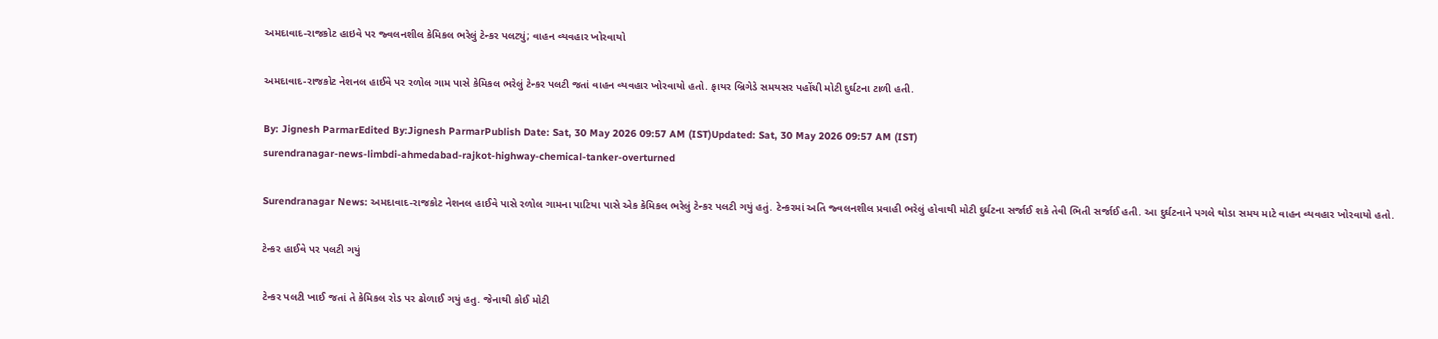અમદાવાદ-રાજકોટ હાઇવે પર જ્વલનશીલ કેમિકલ ભરેલું ટેન્કર પલટ્યું; વાહન વ્યવહાર ખોરવાયો

અમદાવાદ-રાજકોટ નેશનલ હાઈવે પર રળોલ ગામ પાસે કેમિકલ ભરેલું ટેન્કર પલટી જતાં વાહન વ્યવહાર ખોરવાયો હતો. ફાયર બ્રિગેડે સમયસર પહોંચી મોટી દુર્ઘટના ટાળી હતી.

By: Jignesh ParmarEdited By:Jignesh ParmarPublish Date: Sat, 30 May 2026 09:57 AM (IST)Updated: Sat, 30 May 2026 09:57 AM (IST)
surendranagar-news-limbdi-ahmedabad-rajkot-highway-chemical-tanker-overturned

Surendranagar News: અમદાવાદ-રાજકોટ નેશનલ હાઈવે પાસે રળોલ ગામના પાટિયા પાસે એક કેમિકલ ભરેલું ટેન્કર પલટી ગયું હતું. ટેન્કરમાં અતિ જ્વલનશીલ પ્રવાહી ભરેલું હોવાથી મોટી દુર્ઘટના સર્જાઈ શકે તેવી ભિતી સર્જાઈ હતી. આ દુર્ઘટનાને પગલે થોડા સમય માટે વાહન વ્યવહાર ખોરવાયો હતો.

ટેન્કર હાઈવે પર પલટી ગયું

ટેન્કર પલટી ખાઈ જતાં તે કેમિકલ રોડ પર ઢોળાઈ ગયું હતુ. જેનાથી કોઈ મોટી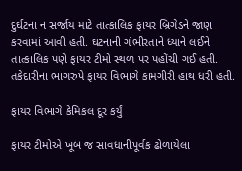દુર્ઘટના ન સર્જાય માટે તાત્કાલિક ફાયર બ્રિગેડને જાણ કરવામાં આવી હતી. ઘટનાની ગંભીરતાને ધ્યાને લઈને તાત્કાલિક પણે ફાયર ટીમો સ્થળ પર પહોંચી ગઈ હતી. તકેદારીના ભાગરુપે ફાયર વિભાગે કામગીરી હાથ ધરી હતી.

ફાયર વિભાગે કેમિકલ દૂર કર્યું

ફાયર ટીમોએ ખૂબ જ સાવધાનીપૂર્વક ઢોળાયેલા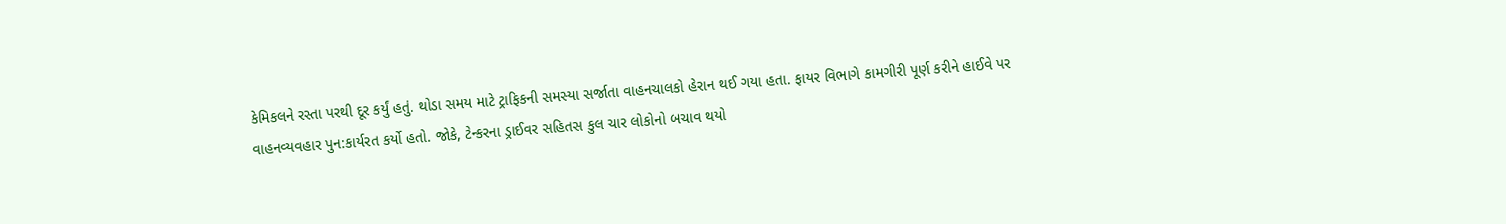કેમિકલને રસ્તા પરથી દૂર કર્યું હતું. થોડા સમય માટે ટ્રાફિકની સમસ્યા સર્જાતા વાહનચાલકો હેરાન થઈ ગયા હતા. ફાયર વિભાગે કામગીરી પૂર્ણ કરીને હાઈવે પર વાહનવ્યવહાર પુન:કાર્યરત કર્યો હતો. જોકે, ટેન્કરના ડ્રાઈવર સહિતસ કુલ ચાર લોકોનો બચાવ થયો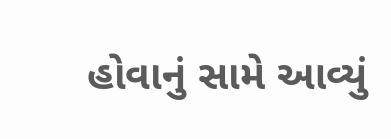હોવાનું સામે આવ્યું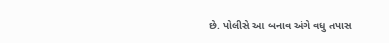છે. પોલીસે આ બનાવ અંગે વધુ તપાસ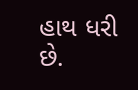હાથ ધરી છે.